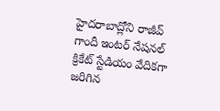హైదరాబాద్లోని రాజీవ్ గాందీ ఇంటర్ నేషనల్ క్రికేట్ స్టేడియం వేదికగా జరిగిన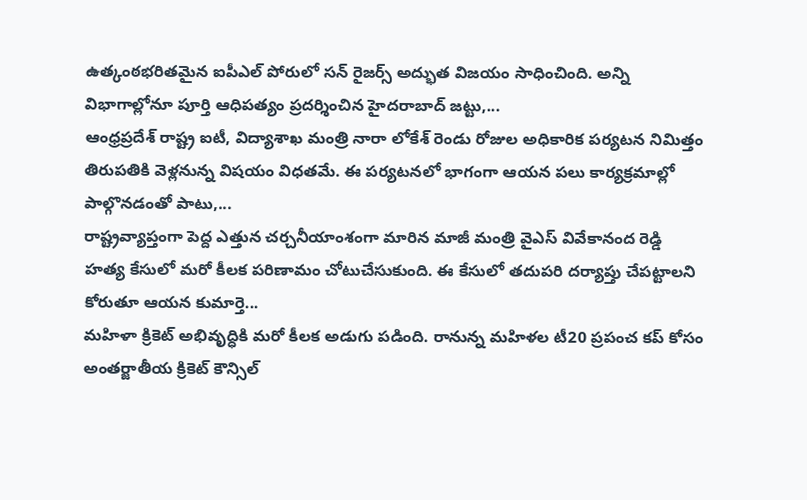ఉత్కంఠభరితమైన ఐపీఎల్ పోరులో సన్ రైజర్స్ అద్భుత విజయం సాధించింది. అన్ని విభాగాల్లోనూ పూర్తి ఆధిపత్యం ప్రదర్శించిన హైదరాబాద్ జట్టు,...
ఆంధ్రప్రదేశ్ రాష్ట్ర ఐటీ, విద్యాశాఖ మంత్రి నారా లోకేశ్ రెండు రోజుల అధికారిక పర్యటన నిమిత్తం తిరుపతికి వెళ్లనున్న విషయం విధతమే. ఈ పర్యటనలో భాగంగా ఆయన పలు కార్యక్రమాల్లో పాల్గొనడంతో పాటు,...
రాష్ట్రవ్యాప్తంగా పెద్ద ఎత్తున చర్చనీయాంశంగా మారిన మాజీ మంత్రి వైఎస్ వివేకానంద రెడ్డి హత్య కేసులో మరో కీలక పరిణామం చోటుచేసుకుంది. ఈ కేసులో తదుపరి దర్యాప్తు చేపట్టాలని కోరుతూ ఆయన కుమార్తె...
మహిళా క్రికెట్ అభివృద్ధికి మరో కీలక అడుగు పడింది. రానున్న మహిళల టీ20 ప్రపంచ కప్ కోసం అంతర్జాతీయ క్రికెట్ కౌన్సిల్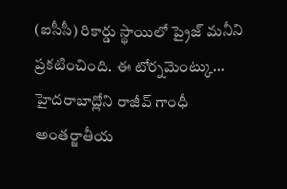(ఐసీసీ) రికార్డు స్థాయిలో ప్రైజ్ మనీని ప్రకటించింది. ఈ టోర్నమెంట్కు...
హైదరాబాద్లోని రాజీవ్ గాంధీ అంతర్జాతీయ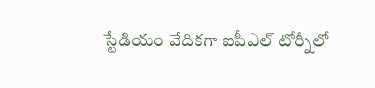స్టేడియం వేదికగా ఐపీఎల్ టోర్నీలో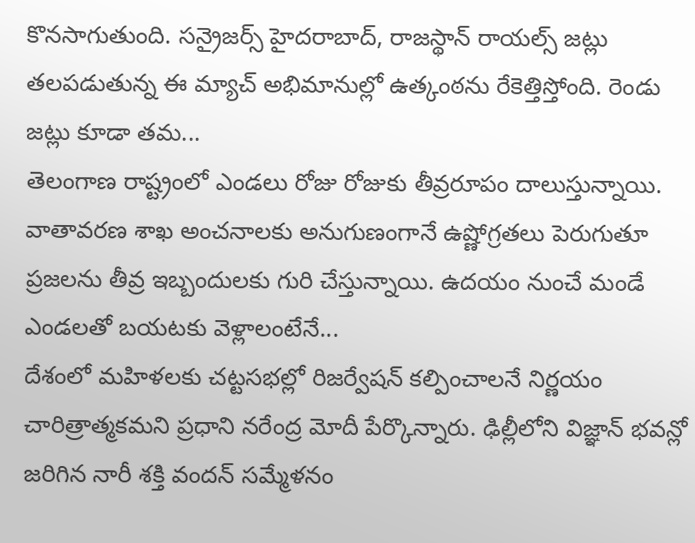కొనసాగుతుంది. సన్రైజర్స్ హైదరాబాద్, రాజస్థాన్ రాయల్స్ జట్లు తలపడుతున్న ఈ మ్యాచ్ అభిమానుల్లో ఉత్కంఠను రేకెత్తిస్తోంది. రెండు జట్లు కూడా తమ...
తెలంగాణ రాష్ట్రంలో ఎండలు రోజు రోజుకు తీవ్రరూపం దాలుస్తున్నాయి. వాతావరణ శాఖ అంచనాలకు అనుగుణంగానే ఉష్ణోగ్రతలు పెరుగుతూ ప్రజలను తీవ్ర ఇబ్బందులకు గురి చేస్తున్నాయి. ఉదయం నుంచే మండే ఎండలతో బయటకు వెళ్లాలంటేనే...
దేశంలో మహిళలకు చట్టసభల్లో రిజర్వేషన్ కల్పించాలనే నిర్ణయం చారిత్రాత్మకమని ప్రధాని నరేంద్ర మోదీ పేర్కొన్నారు. ఢిల్లీలోని విజ్ఞాన్ భవన్లో జరిగిన నారీ శక్తి వందన్ సమ్మేళనం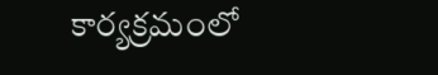కార్యక్రమంలో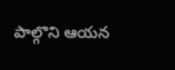పాల్గొని ఆయన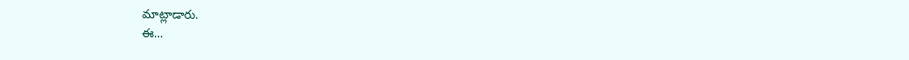మాట్లాడారు.
ఈ...